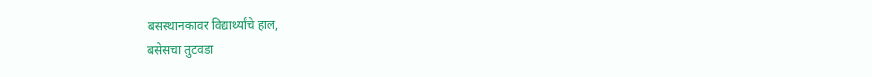बसस्थानकावर विद्यार्थ्यांचे हाल,
बसेसचा तुटवडा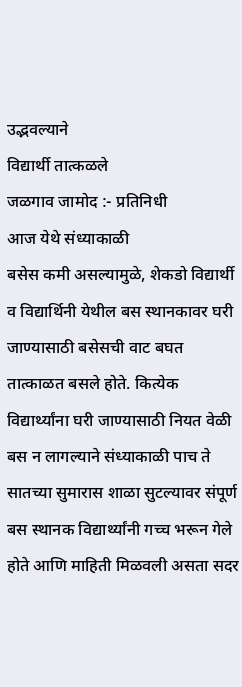उद्भवल्याने
विद्यार्थी तात्कळले
जळगाव जामोद :- प्रतिनिधी
आज येथे संध्याकाळी
बसेस कमी असल्यामुळे, शेकडो विद्यार्थी व विद्यार्थिनी येथील बस स्थानकावर घरी जाण्यासाठी बसेसची वाट बघत तात्काळत बसले होते. कित्येक विद्यार्थ्यांना घरी जाण्यासाठी नियत वेळी बस न लागल्याने संध्याकाळी पाच ते सातच्या सुमारास शाळा सुटल्यावर संपूर्ण बस स्थानक विद्यार्थ्यांनी गच्च भरून गेले होते आणि माहिती मिळवली असता सदर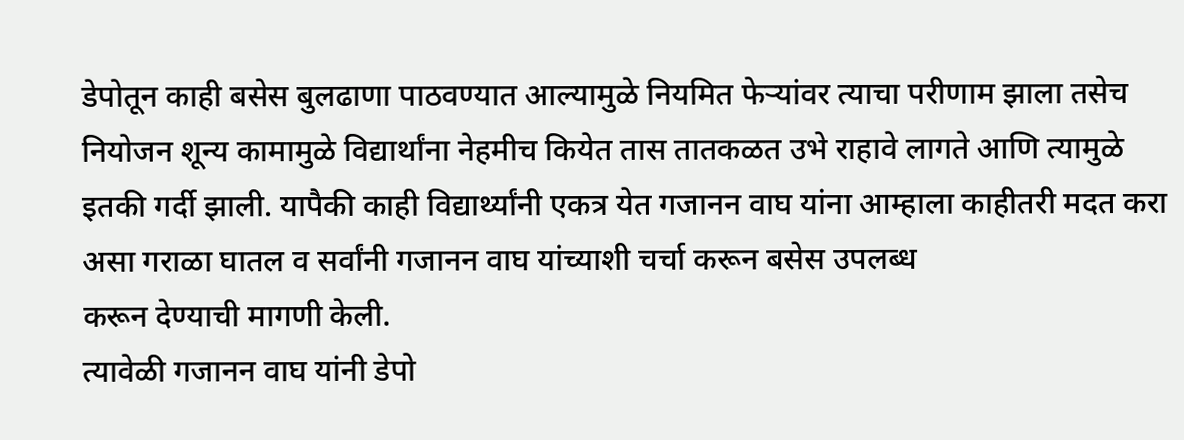डेपोतून काही बसेस बुलढाणा पाठवण्यात आल्यामुळे नियमित फेऱ्यांवर त्याचा परीणाम झाला तसेच नियोजन शून्य कामामुळे विद्यार्थांना नेहमीच कियेत तास तातकळत उभे राहावे लागते आणि त्यामुळे इतकी गर्दी झाली. यापैकी काही विद्यार्थ्यांनी एकत्र येत गजानन वाघ यांना आम्हाला काहीतरी मदत करा असा गराळा घातल व सर्वांनी गजानन वाघ यांच्याशी चर्चा करून बसेस उपलब्ध
करून देण्याची मागणी केली.
त्यावेळी गजानन वाघ यांनी डेपो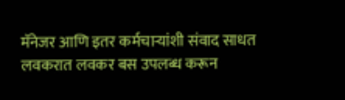मॅनेजर आणि इतर कर्मचाऱ्यांशी संवाद साधत लवकरात लवकर बस उपलब्ध करून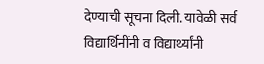देण्याची सूचना दिली. यावेळी सर्व विद्यार्थिनींनी व विद्यार्थ्यांनी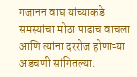गजानन वाघ यांच्याकडे समस्यांचा मोठा पाढाच वाचला आणि त्यांना दररोज होणाऱ्या अडचणी सांगितल्या.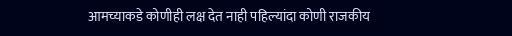आमच्याकडे कोणीही लक्ष देत नाही पहिल्यांदा कोणी राजकीय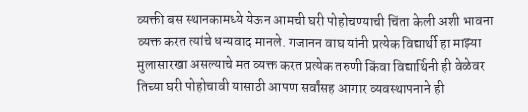व्यक्ती बस स्थानकामध्ये येऊन आमची घरी पोहोचण्याची चिंता केली अशी भावना व्यक्त करत त्यांचे धन्यवाद मानले. गजानन वाघ यांनी प्रत्येक विद्यार्थी हा माझ्या मुलासारखा असल्याचे मत व्यक्त करत प्रत्येक तरुणी किंवा विद्यार्थिनी ही वेळेवर तिच्या घरी पोहोचावी यासाठी आपण सर्वांसह आगार व्यवस्थापनाने ही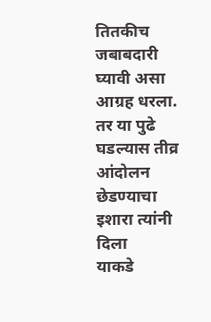तितकीच जबाबदारी घ्यावी असा आग्रह धरला.
तर या पुढे घडल्यास तीव्र आंदोलन छेडण्याचा इशारा त्यांनी दिला
याकडे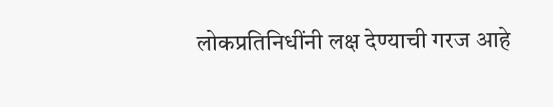लोकप्रतिनिधींनी लक्ष देण्याची गरज आहे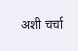अशी चर्चा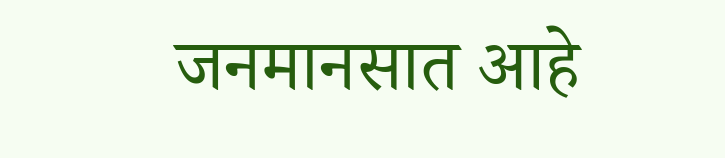जनमानसात आहे